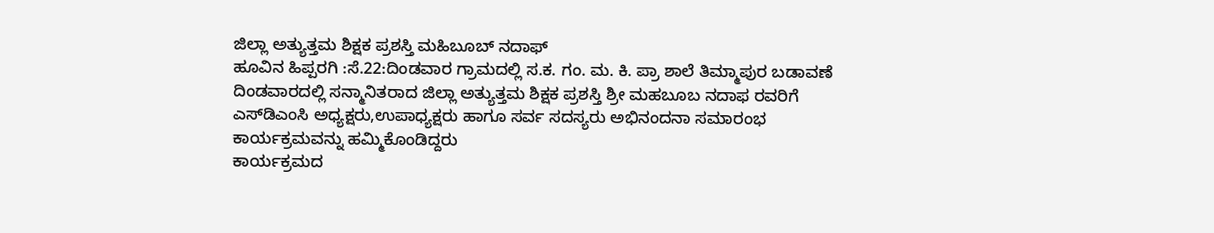ಜಿಲ್ಲಾ ಅತ್ಯುತ್ತಮ ಶಿಕ್ಷಕ ಪ್ರಶಸ್ತಿ ಮಹಿಬೂಬ್ ನದಾಫ್
ಹೂವಿನ ಹಿಪ್ಪರಗಿ :ಸೆ.22:ದಿಂಡವಾರ ಗ್ರಾಮದಲ್ಲಿ ಸ.ಕ. ಗಂ. ಮ. ಕಿ. ಪ್ರಾ ಶಾಲೆ ತಿಮ್ಮಾಪುರ ಬಡಾವಣೆ ದಿಂಡವಾರದಲ್ಲಿ ಸನ್ಮಾನಿತರಾದ ಜಿಲ್ಲಾ ಅತ್ಯುತ್ತಮ ಶಿಕ್ಷಕ ಪ್ರಶಸ್ತಿ ಶ್ರೀ ಮಹಬೂಬ ನದಾಫ ರವರಿಗೆ ಎಸ್‍ಡಿಎಂಸಿ ಅಧ್ಯಕ್ಷರು,ಉಪಾಧ್ಯಕ್ಷರು ಹಾಗೂ ಸರ್ವ ಸದಸ್ಯರು ಅಭಿನಂದನಾ ಸಮಾರಂಭ ಕಾರ್ಯಕ್ರಮವನ್ನು ಹಮ್ಮಿಕೊಂಡಿದ್ದರು
ಕಾರ್ಯಕ್ರಮದ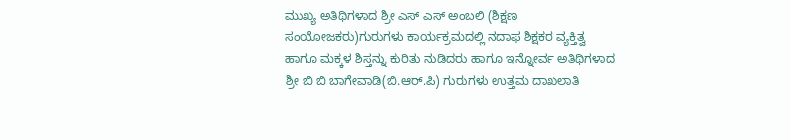ಮುಖ್ಯ ಅತಿಥಿಗಳಾದ ಶ್ರೀ ಎಸ್ ಎಸ್ ಅಂಬಲಿ (ಶಿಕ್ಷಣ ಸಂಯೋಜಕರು)ಗುರುಗಳು ಕಾರ್ಯಕ್ರಮದಲ್ಲಿ ನದಾಫ ಶಿಕ್ಷಕರ ವ್ಯಕ್ತಿತ್ವ ಹಾಗೂ ಮಕ್ಕಳ ಶಿಸ್ತನ್ನು ಕುರಿತು ನುಡಿದರು ಹಾಗೂ ಇನ್ನೋರ್ವ ಅತಿಥಿಗಳಾದ ಶ್ರೀ ಬಿ ಬಿ ಬಾಗೇವಾಡಿ(ಬಿ.ಆರ್.ಪಿ) ಗುರುಗಳು ಉತ್ತಮ ದಾಖಲಾತಿ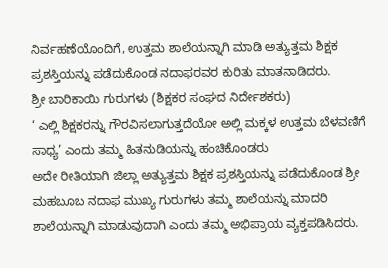ನಿರ್ವಹಣೆಯೊಂದಿಗೆ, ಉತ್ತಮ ಶಾಲೆಯನ್ನಾಗಿ ಮಾಡಿ ಅತ್ಯುತ್ತಮ ಶಿಕ್ಷಕ ಪ್ರಶಸ್ತಿಯನ್ನು ಪಡೆದುಕೊಂಡ ನದಾಫರವರ ಕುರಿತು ಮಾತನಾಡಿದರು.
ಶ್ರೀ ಬಾರಿಕಾಯಿ ಗುರುಗಳು (ಶಿಕ್ಷಕರ ಸಂಘದ ನಿರ್ದೇಶಕರು)
‘ ಎಲ್ಲಿ ಶಿಕ್ಷಕರನ್ನು ಗೌರವಿಸಲಾಗುತ್ತದೆಯೋ ಅಲ್ಲಿ ಮಕ್ಕಳ ಉತ್ತಮ ಬೆಳವಣಿಗೆ ಸಾಧ್ಯ’ ಎಂದು ತಮ್ಮ ಹಿತನುಡಿಯನ್ನು ಹಂಚಿಕೊಂಡರು
ಅದೇ ರೀತಿಯಾಗಿ ಜಿಲ್ಲಾ ಅತ್ಯುತ್ತಮ ಶಿಕ್ಷಕ ಪ್ರಶಸ್ತಿಯನ್ನು ಪಡೆದುಕೊಂಡ ಶ್ರೀ ಮಹಬೂಬ ನದಾಫ ಮುಖ್ಯ ಗುರುಗಳು ತಮ್ಮ ಶಾಲೆಯನ್ನು ಮಾದರಿ ಶಾಲೆಯನ್ನಾಗಿ ಮಾಡುವುದಾಗಿ ಎಂದು ತಮ್ಮ ಅಭಿಪ್ರಾಯ ವ್ಯಕ್ತಪಡಿಸಿದರು.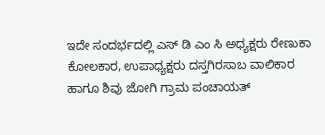ಇದೇ ಸಂದರ್ಭದಲ್ಲಿ ಎಸ್ ಡಿ ಎಂ ಸಿ ಅಧ್ಯಕ್ಷರು ರೇಣುಕಾ ಕೋಲಕಾರ, ಉಪಾಧ್ಯಕ್ಷರು ದಸ್ತಗಿರಸಾಬ ವಾಲಿಕಾರ ಹಾಗೂ ಶಿವು ಜೋಗಿ ಗ್ರಾಮ ಪಂಚಾಯತ್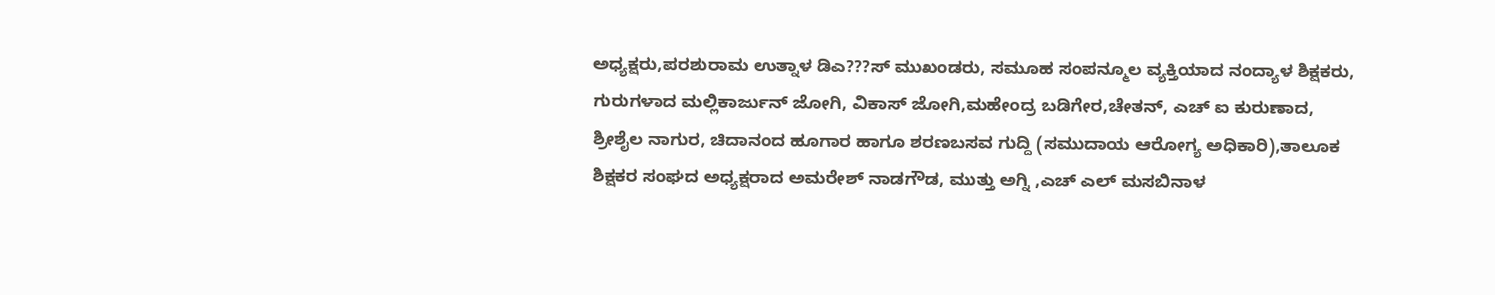ಅಧ್ಯಕ್ಷರು,ಪರಶುರಾಮ ಉತ್ನಾಳ ಡಿಎ???ಸ್ ಮುಖಂಡರು, ಸಮೂಹ ಸಂಪನ್ಮೂಲ ವ್ಯಕ್ತಿಯಾದ ನಂದ್ಯಾಳ ಶಿಕ್ಷಕರು, ಗುರುಗಳಾದ ಮಲ್ಲಿಕಾರ್ಜುನ್ ಜೋಗಿ, ವಿಕಾಸ್ ಜೋಗಿ,ಮಹೇಂದ್ರ ಬಡಿಗೇರ,ಚೇತನ್, ಎಚ್ ಐ ಕುರುಣಾದ, ಶ್ರೀಶೈಲ ನಾಗುರ, ಚಿದಾನಂದ ಹೂಗಾರ ಹಾಗೂ ಶರಣಬಸವ ಗುದ್ದಿ (ಸಮುದಾಯ ಆರೋಗ್ಯ ಅಧಿಕಾರಿ),ತಾಲೂಕ ಶಿಕ್ಷಕರ ಸಂಘದ ಅಧ್ಯಕ್ಷರಾದ ಅಮರೇಶ್ ನಾಡಗೌಡ, ಮುತ್ತು ಅಗ್ನಿ ,ಎಚ್ ಎಲ್ ಮಸಬಿನಾಳ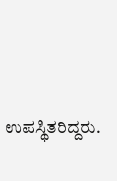ಉಪಸ್ಥಿತರಿದ್ದರು.